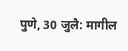पुणे, 30 जुलै: मागील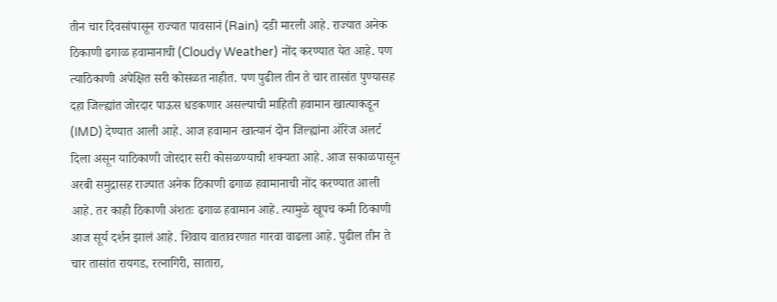तीन चार दिवसांपासून राज्यात पावसानं (Rain) दडी मारली आहे. राज्यात अनेक ठिकाणी ढगाळ हवामानाची (Cloudy Weather) नोंद करण्यात येत आहे. पण त्याठिकाणी अपेक्षित सरी कोसळत नाहीत. पण पुढील तीन ते चार तासांत पुण्यासह दहा जिल्ह्यांत जोरदार पाऊस धडकणार असल्याची माहिती हवामान खात्याकडून (IMD) देण्यात आली आहे. आज हवामान खात्यानं दोन जिल्ह्यांना ऑरेंज अलर्ट दिला असून याठिकाणी जोरदार सरी कोसळण्याची शक्यता आहे. आज सकाळपासून अरबी समुद्रासह राज्यात अनेक ठिकाणी ढगाळ हवामानाची नोंद करण्यात आली आहे. तर काही ठिकाणी अंशतः ढगाळ हवामान आहे. त्यामुळे खूपच कमी ठिकाणी आज सूर्य दर्शन झालं आहे. शिवाय वातावरणात गारवा वाढला आहे. पुढील तीन ते चार तासांत रायगड, रत्नागिरी, सातारा,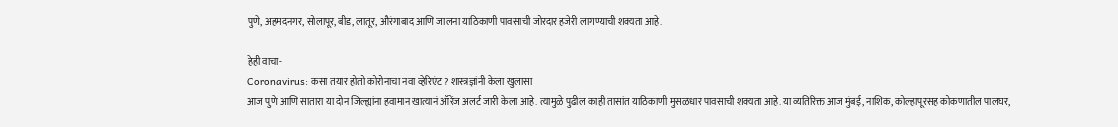पुणे, अहमदनगर, सोलापूर, बीड, लातूर, औरंगाबाद आणि जालना याठिकाणी पावसाची जोरदार हजेरी लागण्याची शक्यता आहे.

हेही वाचा-
Coronavirus: कसा तयार होतो कोरोनाचा नवा व्हेरिएंट? शास्त्रज्ञांनी केला खुलासा
आज पुणे आणि सातारा या दोन जिल्ह्यांना हवामान खात्यानं ऑरेंज अलर्ट जारी केला आहे. त्यामुळे पुढील काही तासांत याठिकाणी मुसळधार पावसाची शक्यता आहे. या व्यतिरिक्त आज मुंबई, नाशिक, कोल्हापूरसह कोकणातील पालघर,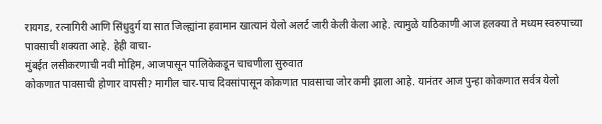रायगड, रत्नागिरी आणि सिंधुदुर्ग या सात जिल्ह्यांना हवामान खात्यानं येलो अलर्ट जारी केली केला आहे. त्यामुळे याठिकाणी आज हलक्या ते मध्यम स्वरुपाच्या पावसाची शक्यता आहे. हेही वाचा-
मुंबईत लसीकरणाची नवी मोहिम, आजपासून पालिकेकडून चाचणीला सुरुवात
कोकणात पावसाची होणार वापसी? मागील चार-पाच दिवसांपासून कोकणात पावसाचा जोर कमी झाला आहे. यानंतर आज पुन्हा कोकणात सर्वत्र येलो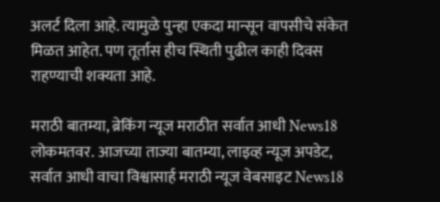अलर्ट दिला आहे. त्यामुळे पुन्हा एकदा मान्सून वापसीचे संकेत मिळत आहेत. पण तूर्तास हीच स्थिती पुढील काही दिवस राहण्याची शक्यता आहे.

मराठी बातम्या, ब्रेकिंग न्यूज मराठीत सर्वात आधी News18 लोकमतवर. आजच्या ताज्या बातम्या, लाइव्ह न्यूज अपडेट, सर्वात आधी वाचा विश्वासार्ह मराठी न्यूज वेबसाइट News18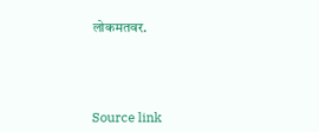लोकमतवर.





Source link